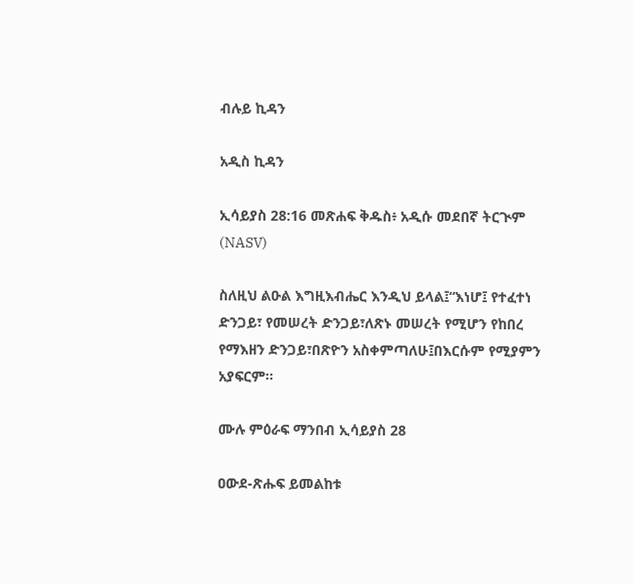ብሉይ ኪዳን

አዲስ ኪዳን

ኢሳይያስ 28:16 መጽሐፍ ቅዱስ፥ አዲሱ መደበኛ ትርጒም (NASV)

ስለዚህ ልዑል እግዚእብሔር እንዲህ ይላል፤“እነሆ፤ የተፈተነ ድንጋይ፣ የመሠረት ድንጋይ፣ለጽኑ መሠረት የሚሆን የከበረ የማእዘን ድንጋይ፣በጽዮን አስቀምጣለሁ፤በእርሱም የሚያምን አያፍርም።

ሙሉ ምዕራፍ ማንበብ ኢሳይያስ 28

ዐውደ-ጽሑፍ ይመልከቱ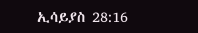ኢሳይያስ 28:16